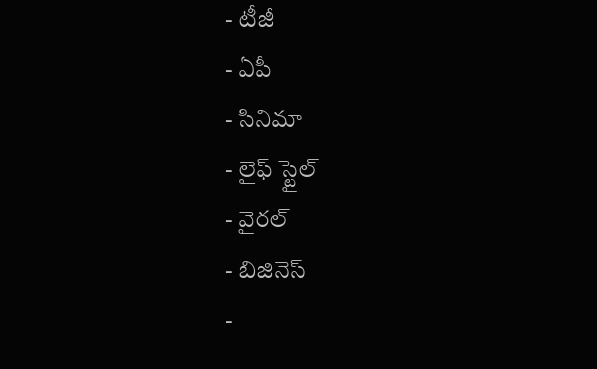- టీజీ
- ఏపీ
- సినిమా
- లైఫ్ స్టైల్
- వైరల్
- బిజినెస్
-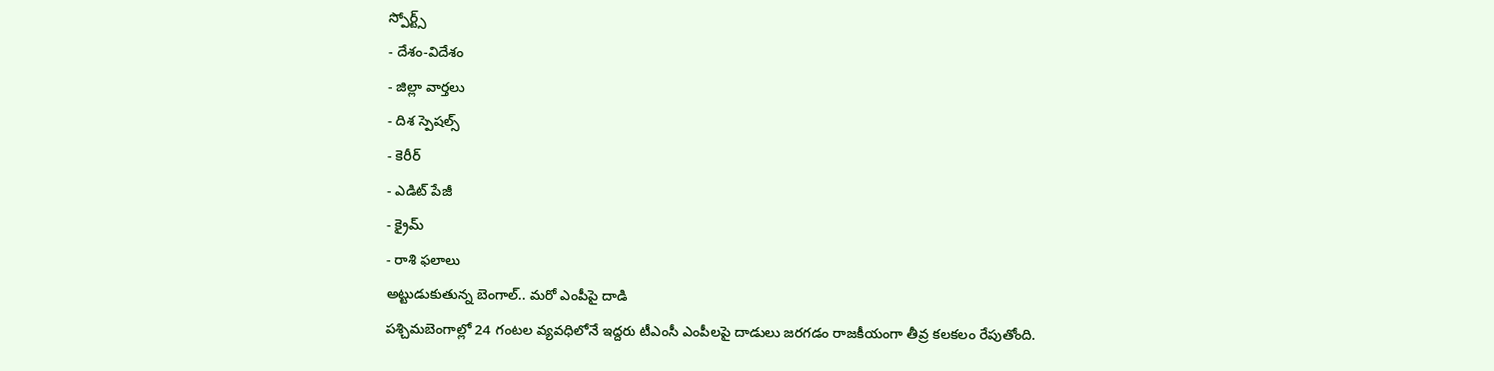స్పోర్ట్స్
- దేశం-విదేశం
- జిల్లా వార్తలు
- దిశ స్పెషల్స్
- కెరీర్
- ఎడిట్ పేజీ
- క్రైమ్
- రాశి ఫలాలు
అట్టుడుకుతున్న బెంగాల్.. మరో ఎంపీపై దాడి
పశ్చిమబెంగాల్లో 24 గంటల వ్యవధిలోనే ఇద్దరు టీఎంసీ ఎంపీలపై దాడులు జరగడం రాజకీయంగా తీవ్ర కలకలం రేపుతోంది.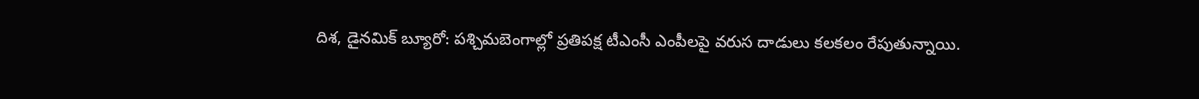దిశ, డైనమిక్ బ్యూరో: పశ్చిమబెంగాల్లో ప్రతిపక్ష టీఎంసీ ఎంపీలపై వరుస దాడులు కలకలం రేపుతున్నాయి.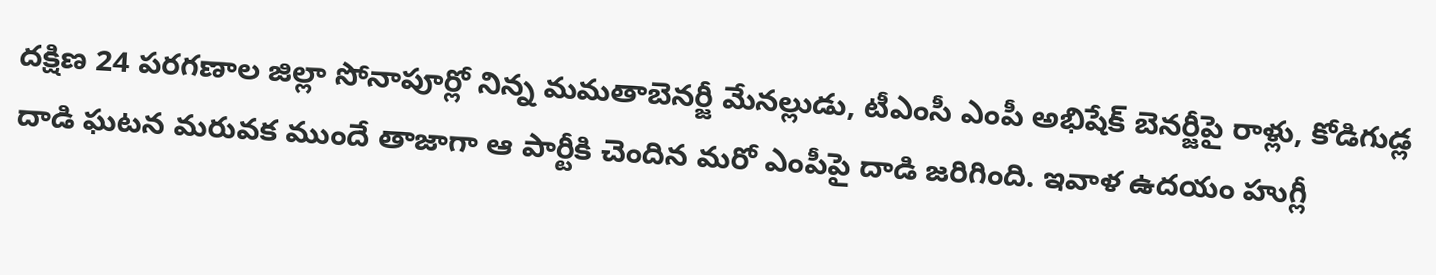దక్షిణ 24 పరగణాల జిల్లా సోనాపూర్లో నిన్న మమతాబెనర్జీ మేనల్లుడు, టీఎంసీ ఎంపీ అభిషేక్ బెనర్జీపై రాళ్లు, కోడిగుడ్ల దాడి ఘటన మరువక ముందే తాజాగా ఆ పార్టీకి చెందిన మరో ఎంపీపై దాడి జరిగింది. ఇవాళ ఉదయం హుగ్లీ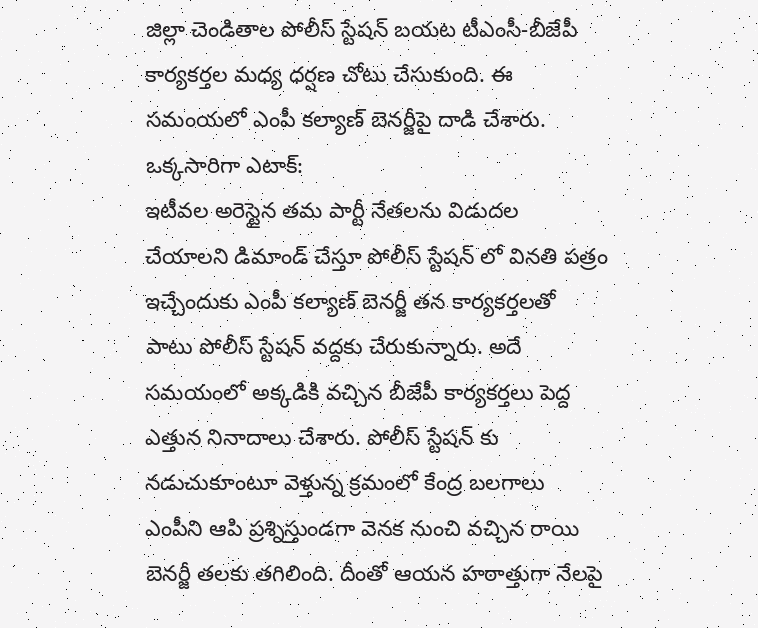జిల్లా చెండితాల పోలీస్ స్టేషన్ బయట టీఎంసీ-బీజేపీ కార్యకర్తల మధ్య ధర్షణ చోటు చేసుకుంది. ఈ సమంయలో ఎంపీ కల్యాణ్ బెనర్జీపై దాడి చేశారు.
ఒక్కసారిగా ఎటాక్:
ఇటీవల అరెస్టైన తమ పార్టీ నేతలను విడుదల చేయాలని డిమాండ్ చేస్తూ పోలీస్ స్టేషన్ లో వినతి పత్రం ఇచ్చేందుకు ఎంపీ కల్యాణ్ బెనర్జీ తన కార్యకర్తలతో పాటు పోలీస్ స్టేషన్ వద్దకు చేరుకున్నారు. అదే సమయంలో అక్కడికి వచ్చిన బీజేపీ కార్యకర్తలు పెద్ద ఎత్తున నినాదాలు చేశారు. పోలీస్ స్టేషన్ కు నడుచుకూంటూ వెళ్తున్న క్రమంలో కేంద్ర బలగాలు ఎంపీని ఆపి ప్రశ్నిస్తుండగా వెనక నుంచి వచ్చిన రాయి బెనర్జీ తలకు తగిలింది. దీంతో ఆయన హఠాత్తుగా నేలపై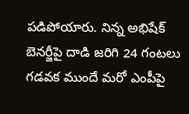పడిపోయారు. నిన్న అభిషేక్ బెనర్జీపై దాడి జరిగి 24 గంటలు గడవక ముందే మరో ఎంపీపై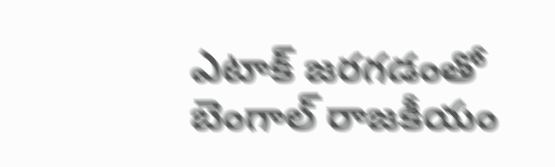ఎటాక్ జరగడంతో బెంగాల్ రాజకీయం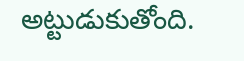అట్టుడుకుతోంది.